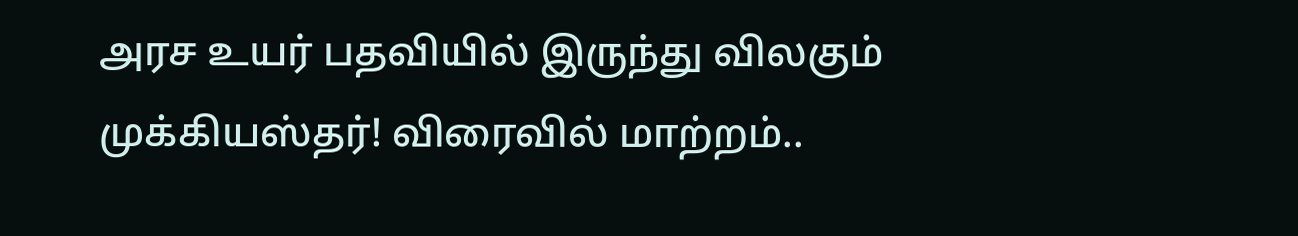அரச உயர் பதவியில் இருந்து விலகும் முக்கியஸ்தர்! விரைவில் மாற்றம்..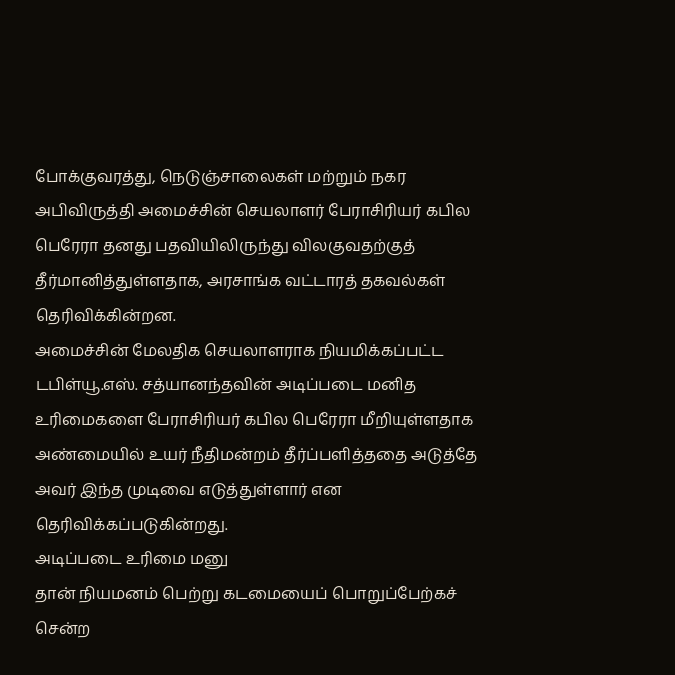போக்குவரத்து, நெடுஞ்சாலைகள் மற்றும் நகர அபிவிருத்தி அமைச்சின் செயலாளர் பேராசிரியர் கபில பெரேரா தனது பதவியிலிருந்து விலகுவதற்குத் தீர்மானித்துள்ளதாக, அரசாங்க வட்டாரத் தகவல்கள் தெரிவிக்கின்றன.
அமைச்சின் மேலதிக செயலாளராக நியமிக்கப்பட்ட டபிள்யூ.எஸ். சத்யானந்தவின் அடிப்படை மனித உரிமைகளை பேராசிரியர் கபில பெரேரா மீறியுள்ளதாக அண்மையில் உயர் நீதிமன்றம் தீர்ப்பளித்ததை அடுத்தே அவர் இந்த முடிவை எடுத்துள்ளார் என தெரிவிக்கப்படுகின்றது.
அடிப்படை உரிமை மனு
தான் நியமனம் பெற்று கடமையைப் பொறுப்பேற்கச் சென்ற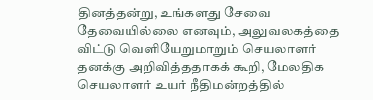தினத்தன்று, உங்களது சேவை தேவையில்லை எனவும், அலுவலகத்தை விட்டு வெளியேறுமாறும் செயலாளர் தனக்கு அறிவித்ததாகக் கூறி, மேலதிக செயலாளர் உயர் நீதிமன்றத்தில்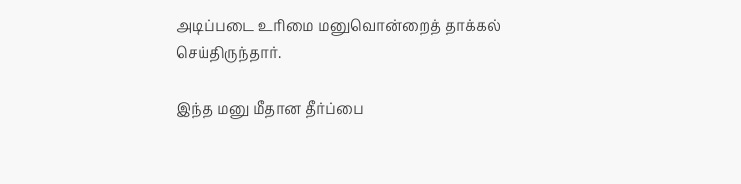அடிப்படை உரிமை மனுவொன்றைத் தாக்கல் செய்திருந்தார்.

இந்த மனு மீதான தீர்ப்பை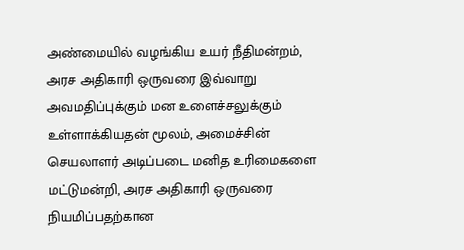அண்மையில் வழங்கிய உயர் நீதிமன்றம், அரச அதிகாரி ஒருவரை இவ்வாறு அவமதிப்புக்கும் மன உளைச்சலுக்கும் உள்ளாக்கியதன் மூலம், அமைச்சின் செயலாளர் அடிப்படை மனித உரிமைகளை மட்டுமன்றி, அரச அதிகாரி ஒருவரை நியமிப்பதற்கான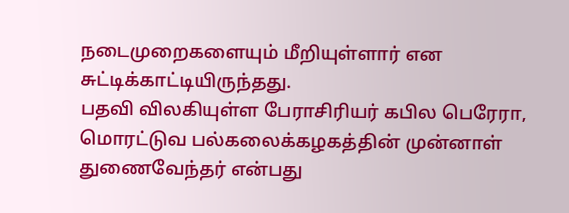நடைமுறைகளையும் மீறியுள்ளார் என சுட்டிக்காட்டியிருந்தது.
பதவி விலகியுள்ள பேராசிரியர் கபில பெரேரா, மொரட்டுவ பல்கலைக்கழகத்தின் முன்னாள் துணைவேந்தர் என்பது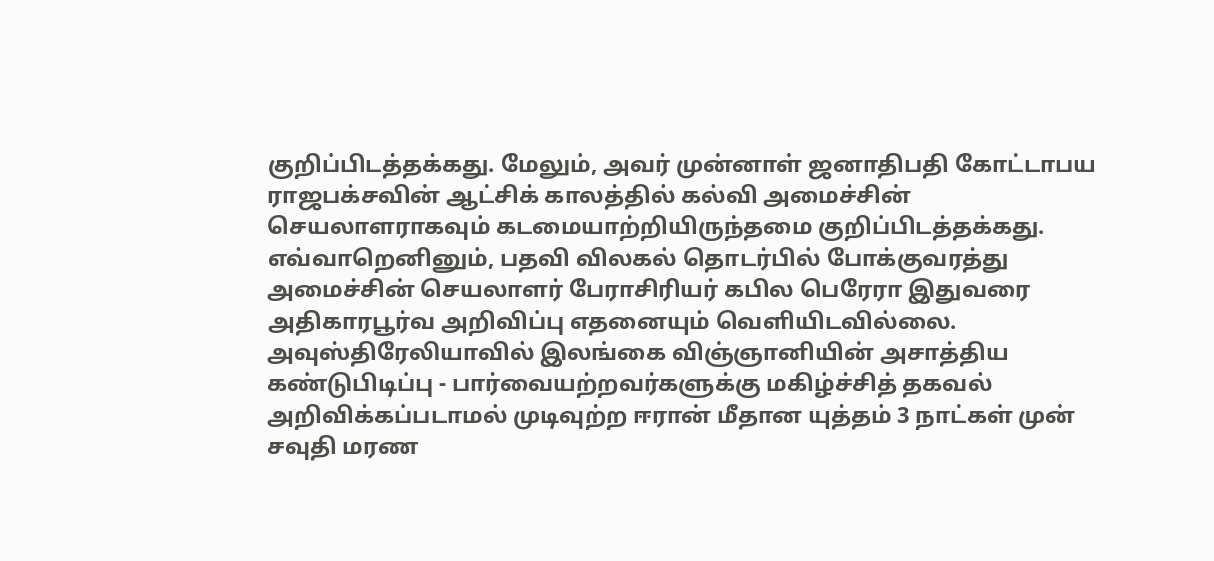குறிப்பிடத்தக்கது. மேலும், அவர் முன்னாள் ஜனாதிபதி கோட்டாபய ராஜபக்சவின் ஆட்சிக் காலத்தில் கல்வி அமைச்சின் செயலாளராகவும் கடமையாற்றியிருந்தமை குறிப்பிடத்தக்கது.
எவ்வாறெனினும், பதவி விலகல் தொடர்பில் போக்குவரத்து அமைச்சின் செயலாளர் பேராசிரியர் கபில பெரேரா இதுவரை அதிகாரபூர்வ அறிவிப்பு எதனையும் வெளியிடவில்லை.
அவுஸ்திரேலியாவில் இலங்கை விஞ்ஞானியின் அசாத்திய கண்டுபிடிப்பு - பார்வையற்றவர்களுக்கு மகிழ்ச்சித் தகவல்
அறிவிக்கப்படாமல் முடிவுற்ற ஈரான் மீதான யுத்தம் 3 நாட்கள் முன்
சவுதி மரண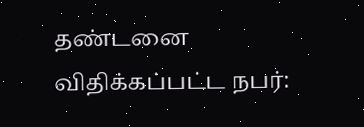தண்டனை விதிக்கப்பட்ட நபர்: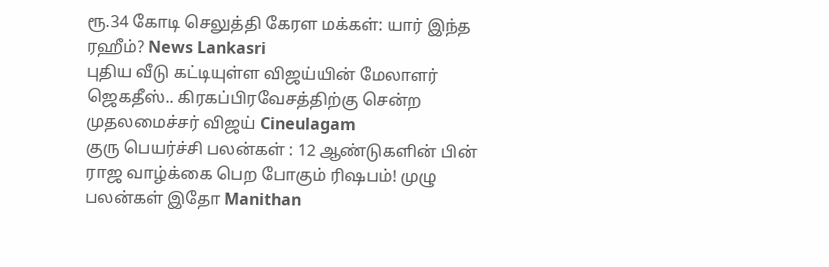ரூ.34 கோடி செலுத்தி கேரள மக்கள்: யார் இந்த ரஹீம்? News Lankasri
புதிய வீடு கட்டியுள்ள விஜய்யின் மேலாளர் ஜெகதீஸ்.. கிரகப்பிரவேசத்திற்கு சென்ற முதலமைச்சர் விஜய் Cineulagam
குரு பெயர்ச்சி பலன்கள் : 12 ஆண்டுகளின் பின் ராஜ வாழ்க்கை பெற போகும் ரிஷபம்! முழு பலன்கள் இதோ Manithan